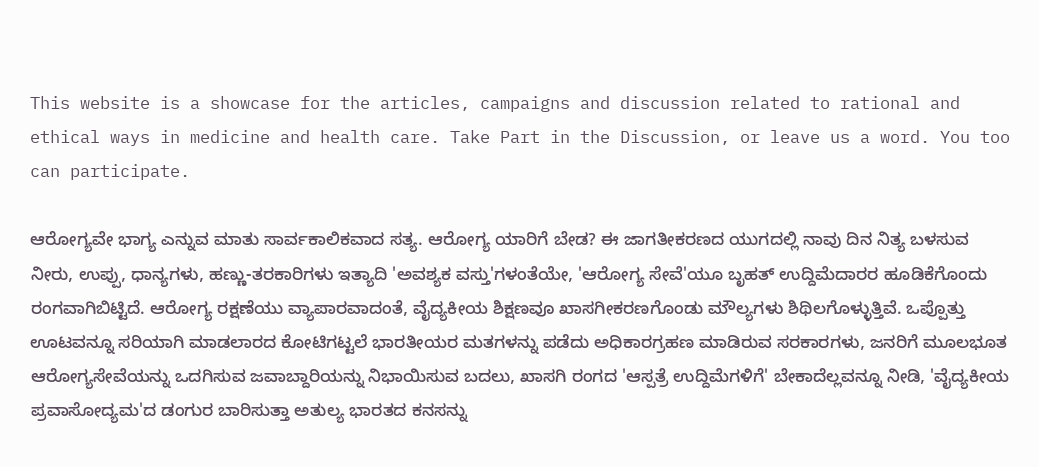This website is a showcase for the articles, campaigns and discussion related to rational and ethical ways in medicine and health care. Take Part in the Discussion, or leave us a word. You too can participate.

ಆರೋಗ್ಯವೇ ಭಾಗ್ಯ ಎನ್ನುವ ಮಾತು ಸಾರ್ವಕಾಲಿಕವಾದ ಸತ್ಯ. ಆರೋಗ್ಯ ಯಾರಿಗೆ ಬೇಡ? ಈ ಜಾಗತೀಕರಣದ ಯುಗದಲ್ಲಿ ನಾವು ದಿನ ನಿತ್ಯ ಬಳಸುವ ನೀರು, ಉಪ್ಪು, ಧಾನ್ಯಗಳು, ಹಣ್ಣು-ತರಕಾರಿಗಳು ಇತ್ಯಾದಿ 'ಅವಶ್ಯಕ ವಸ್ತು'ಗಳಂತೆಯೇ, 'ಆರೋಗ್ಯ ಸೇವೆ'ಯೂ ಬೃಹತ್ ಉದ್ದಿಮೆದಾರರ ಹೂಡಿಕೆಗೊಂದು ರಂಗವಾಗಿಬಿಟ್ಟಿದೆ. ಆರೋಗ್ಯ ರಕ್ಷಣೆಯು ವ್ಯಾಪಾರವಾದಂತೆ, ವೈದ್ಯಕೀಯ ಶಿಕ್ಷಣವೂ ಖಾಸಗೀಕರಣಗೊಂಡು ಮೌಲ್ಯಗಳು ಶಿಥಿಲಗೊಳ್ಳುತ್ತಿವೆ. ಒಪ್ಪೊತ್ತು ಊಟವನ್ನೂ ಸರಿಯಾಗಿ ಮಾಡಲಾರದ ಕೋಟಿಗಟ್ಟಲೆ ಭಾರತೀಯರ ಮತಗಳನ್ನು ಪಡೆದು ಅಧಿಕಾರಗ್ರಹಣ ಮಾಡಿರುವ ಸರಕಾರಗಳು, ಜನರಿಗೆ ಮೂಲಭೂತ ಆರೋಗ್ಯಸೇವೆಯನ್ನು ಒದಗಿಸುವ ಜವಾಬ್ದಾರಿಯನ್ನು ನಿಭಾಯಿಸುವ ಬದಲು, ಖಾಸಗಿ ರಂಗದ 'ಆಸ್ಪತ್ರೆ ಉದ್ದಿಮೆಗಳಿಗೆ' ಬೇಕಾದೆಲ್ಲವನ್ನೂ ನೀಡಿ, 'ವೈದ್ಯಕೀಯ ಪ್ರವಾಸೋದ್ಯಮ'ದ ಡಂಗುರ ಬಾರಿಸುತ್ತಾ ಅತುಲ್ಯ ಭಾರತದ ಕನಸನ್ನು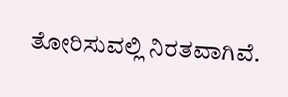ತೋರಿಸುವಲ್ಲಿ ನಿರತವಾಗಿವೆ.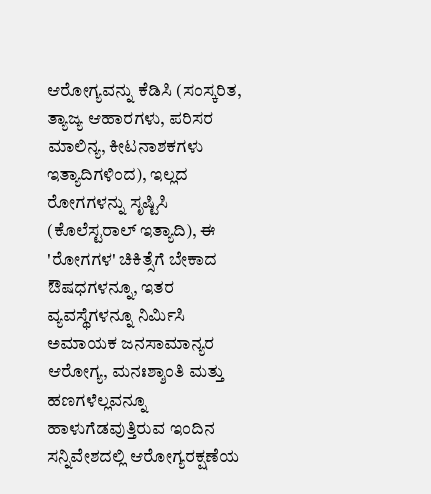ಆರೋಗ್ಯವನ್ನು ಕೆಡಿಸಿ (ಸಂಸ್ಕರಿತ, ತ್ಯಾಜ್ಯ ಆಹಾರಗಳು, ಪರಿಸರ ಮಾಲಿನ್ಯ, ಕೀಟನಾಶಕಗಳು ಇತ್ಯಾದಿಗಳಿಂದ), ಇಲ್ಲದ ರೋಗಗಳನ್ನು ಸೃಷ್ಟಿಸಿ (ಕೊಲೆಸ್ಟರಾಲ್ ಇತ್ಯಾದಿ), ಈ 'ರೋಗಗಳ' ಚಿಕಿತ್ಸೆಗೆ ಬೇಕಾದ ಔಷಧಗಳನ್ನೂ, ಇತರ ವ್ಯವಸ್ಥೆಗಳನ್ನೂ ನಿರ್ಮಿಸಿ ಅಮಾಯಕ ಜನಸಾಮಾನ್ಯರ ಆರೋಗ್ಯ, ಮನಃಶ್ಶಾಂತಿ ಮತ್ತು ಹಣಗಳೆಲ್ಲವನ್ನೂ ಹಾಳುಗೆಡವುತ್ತಿರುವ ಇಂದಿನ ಸನ್ನಿವೇಶದಲ್ಲಿ ಆರೋಗ್ಯರಕ್ಷಣೆಯ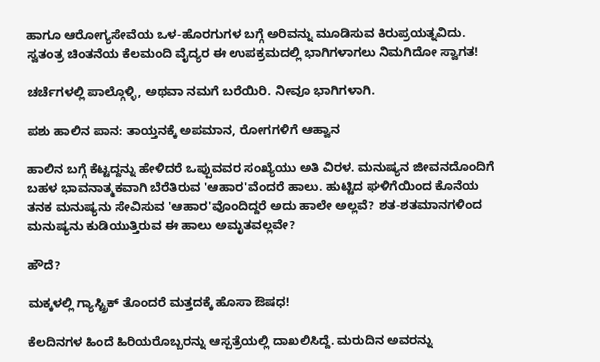ಹಾಗೂ ಆರೋಗ್ಯಸೇವೆಯ ಒಳ-ಹೊರಗುಗಳ ಬಗ್ಗೆ ಅರಿವನ್ನು ಮೂಡಿಸುವ ಕಿರುಪ್ರಯತ್ನವಿದು. ಸ್ವತಂತ್ರ ಚಿಂತನೆಯ ಕೆಲಮಂದಿ ವೈದ್ಯರ ಈ ಉಪಕ್ರಮದಲ್ಲಿ ಭಾಗಿಗಳಾಗಲು ನಿಮಗಿದೋ ಸ್ವಾಗತ!

ಚರ್ಚೆಗಳಲ್ಲಿ ಪಾಲ್ಗೊಳ್ಳಿ, ಅಥವಾ ನಮಗೆ ಬರೆಯಿರಿ. ನೀವೂ ಭಾಗಿಗಳಾಗಿ.

ಪಶು ಹಾಲಿನ ಪಾನ: ತಾಯ್ತನಕ್ಕೆ ಅಪಮಾನ, ರೋಗಗಳಿಗೆ ಆಹ್ವಾನ

ಹಾಲಿನ ಬಗ್ಗೆ ಕೆಟ್ಟದ್ದನ್ನು ಹೇಳಿದರೆ ಒಪ್ಪುವವರ ಸಂಖ್ಯೆಯು ಅತಿ ವಿರಳ. ಮನುಷ್ಯನ ಜೀವನದೊಂದಿಗೆ ಬಹಳ ಭಾವನಾತ್ಮಕವಾಗಿ ಬೆರೆತಿರುವ 'ಆಹಾರ'ವೆಂದರೆ ಹಾಲು. ಹುಟ್ಟಿದ ಘಳಿಗೆಯಿಂದ ಕೊನೆಯ ತನಕ ಮನುಷ್ಯನು ಸೇವಿಸುವ 'ಆಹಾರ'ವೊಂದಿದ್ದರೆ ಅದು ಹಾಲೇ ಅಲ್ಲವೆ? ಶತ-ಶತಮಾನಗಳಿಂದ ಮನುಷ್ಯನು ಕುಡಿಯುತ್ತಿರುವ ಈ ಹಾಲು ಅಮೃತವಲ್ಲವೇ?

ಹೌದೆ?

ಮಕ್ಕಳಲ್ಲಿ ಗ್ಯಾಸ್ಟ್ರಿಕ್ ತೊಂದರೆ ಮತ್ತದಕ್ಕೆ ಹೊಸಾ ಔಷಧ!

ಕೆಲದಿನಗಳ ಹಿಂದೆ ಹಿರಿಯರೊಬ್ಬರನ್ನು ಆಸ್ಪತ್ರೆಯಲ್ಲಿ ದಾಖಲಿಸಿದ್ದೆ. ಮರುದಿನ ಅವರನ್ನು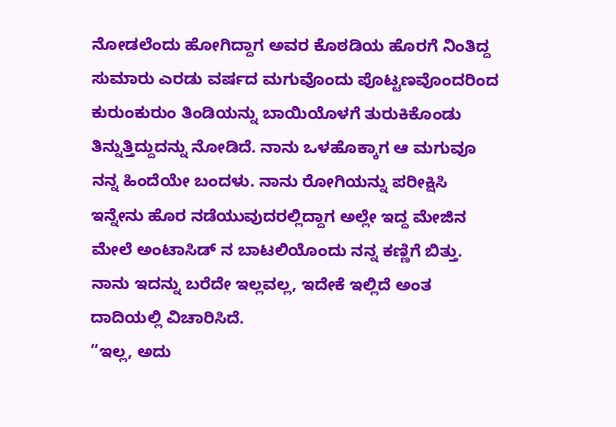ನೋಡಲೆಂದು ಹೋಗಿದ್ದಾಗ ಅವರ ಕೊಠಡಿಯ ಹೊರಗೆ ನಿಂತಿದ್ದ ಸುಮಾರು ಎರಡು ವರ್ಷದ ಮಗುವೊಂದು ಪೊಟ್ಟಣವೊಂದರಿಂದ ಕುರುಂಕುರುಂ ತಿಂಡಿಯನ್ನು ಬಾಯಿಯೊಳಗೆ ತುರುಕಿಕೊಂಡು ತಿನ್ನುತ್ತಿದ್ದುದನ್ನು ನೋಡಿದೆ. ನಾನು ಒಳಹೊಕ್ಕಾಗ ಆ ಮಗುವೂ ನನ್ನ ಹಿಂದೆಯೇ ಬಂದಳು. ನಾನು ರೋಗಿಯನ್ನು ಪರೀಕ್ಷಿಸಿ ಇನ್ನೇನು ಹೊರ ನಡೆಯುವುದರಲ್ಲಿದ್ದಾಗ ಅಲ್ಲೇ ಇದ್ದ ಮೇಜಿನ ಮೇಲೆ ಅಂಟಾಸಿಡ್ ನ ಬಾಟಲಿಯೊಂದು ನನ್ನ ಕಣ್ಣಿಗೆ ಬಿತ್ತು. ನಾನು ಇದನ್ನು ಬರೆದೇ ಇಲ್ಲವಲ್ಲ, ಇದೇಕೆ ಇಲ್ಲಿದೆ ಅಂತ ದಾದಿಯಲ್ಲಿ ವಿಚಾರಿಸಿದೆ.
“ಇಲ್ಲ, ಅದು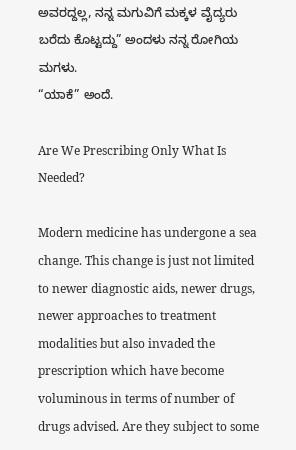ಅವರದ್ದಲ್ಲ, ನನ್ನ ಮಗುವಿಗೆ ಮಕ್ಕಳ ವೈದ್ಯರು ಬರೆದು ಕೊಟ್ಟದ್ದು” ಅಂದಳು ನನ್ನ ರೋಗಿಯ ಮಗಳು.
“ಯಾಕೆ” ಅಂದೆ.

Are We Prescribing Only What Is Needed?

Modern medicine has undergone a sea change. This change is just not limited to newer diagnostic aids, newer drugs, newer approaches to treatment modalities but also invaded the prescription which have become voluminous in terms of number of drugs advised. Are they subject to some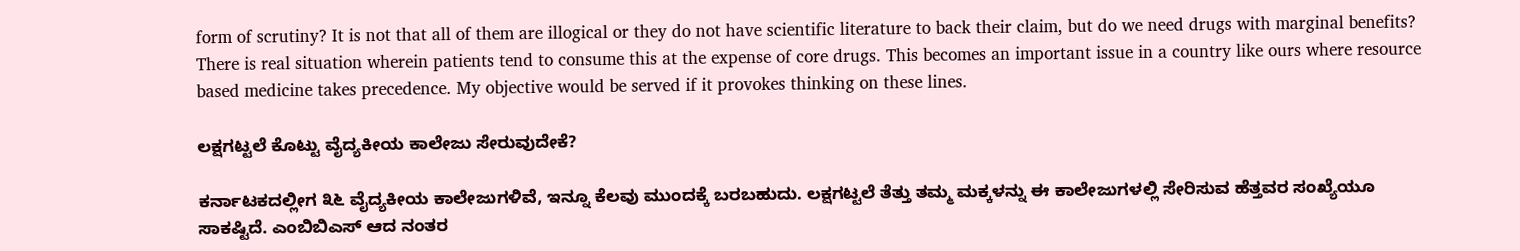form of scrutiny? It is not that all of them are illogical or they do not have scientific literature to back their claim, but do we need drugs with marginal benefits? There is real situation wherein patients tend to consume this at the expense of core drugs. This becomes an important issue in a country like ours where resource based medicine takes precedence. My objective would be served if it provokes thinking on these lines.

ಲಕ್ಷಗಟ್ಟಲೆ ಕೊಟ್ಟು ವೈದ್ಯಕೀಯ ಕಾಲೇಜು ಸೇರುವುದೇಕೆ?

ಕರ್ನಾಟಕದಲ್ಲೀಗ ೩೬ ವೈದ್ಯಕೀಯ ಕಾಲೇಜುಗಳಿವೆ, ಇನ್ನೂ ಕೆಲವು ಮುಂದಕ್ಕೆ ಬರಬಹುದು. ಲಕ್ಷಗಟ್ಟಲೆ ತೆತ್ತು ತಮ್ಮ ಮಕ್ಕಳನ್ನು ಈ ಕಾಲೇಜುಗಳಲ್ಲಿ ಸೇರಿಸುವ ಹೆತ್ತವರ ಸಂಖ್ಯೆಯೂ ಸಾಕಷ್ಟಿದೆ. ಎಂಬಿಬಿಎಸ್ ಆದ ನಂತರ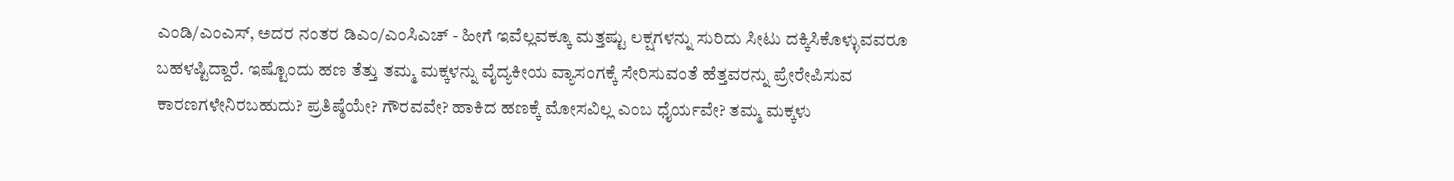ಎಂಡಿ/ಎಂಎಸ್, ಅದರ ನಂತರ ಡಿಎಂ/ಎಂಸಿಎಚ್ - ಹೀಗೆ ಇವೆಲ್ಲವಕ್ಕೂ ಮತ್ತಷ್ಟು ಲಕ್ಷಗಳನ್ನು ಸುರಿದು ಸೀಟು ದಕ್ಕಿಸಿಕೊಳ್ಳುವವರೂ ಬಹಳಷ್ಟಿದ್ದಾರೆ. ಇಷ್ಟೊಂದು ಹಣ ತೆತ್ತು ತಮ್ಮ ಮಕ್ಕಳನ್ನು ವೈದ್ಯಕೀಯ ವ್ಯಾಸಂಗಕ್ಕೆ ಸೇರಿಸುವಂತೆ ಹೆತ್ತವರನ್ನು ಪ್ರೇರೇಪಿಸುವ ಕಾರಣಗಳೇನಿರಬಹುದು? ಪ್ರತಿಷ್ಠೆಯೇ? ಗೌರವವೇ? ಹಾಕಿದ ಹಣಕ್ಕೆ ಮೋಸವಿಲ್ಲ ಎಂಬ ಧೈರ್ಯವೇ? ತಮ್ಮ ಮಕ್ಕಳು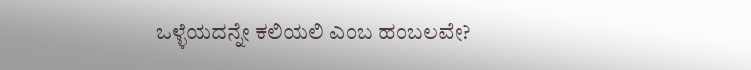ಒಳ್ಳೆಯದನ್ನೇ ಕಲಿಯಲಿ ಎಂಬ ಹಂಬಲವೇ?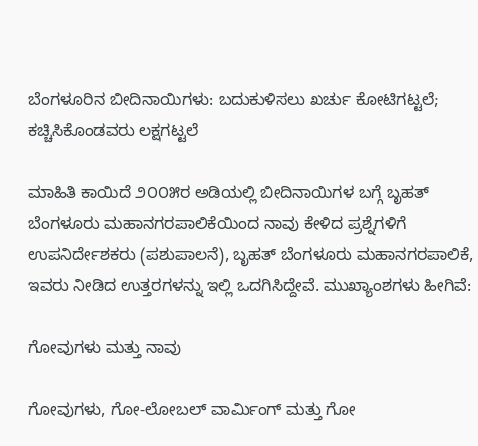ಬೆಂಗಳೂರಿನ ಬೀದಿನಾಯಿಗಳು: ಬದುಕುಳಿಸಲು ಖರ್ಚು ಕೋಟಿಗಟ್ಟಲೆ; ಕಚ್ಚಿಸಿಕೊಂಡವರು ಲಕ್ಷಗಟ್ಟಲೆ

ಮಾಹಿತಿ ಕಾಯಿದೆ ೨೦೦೫ರ ಅಡಿಯಲ್ಲಿ ಬೀದಿನಾಯಿಗಳ ಬಗ್ಗೆ ಬೃಹತ್ ಬೆಂಗಳೂರು ಮಹಾನಗರಪಾಲಿಕೆಯಿಂದ ನಾವು ಕೇಳಿದ ಪ್ರಶ್ನೆಗಳಿಗೆ ಉಪನಿರ್ದೇಶಕರು (ಪಶುಪಾಲನೆ), ಬೃಹತ್ ಬೆಂಗಳೂರು ಮಹಾನಗರಪಾಲಿಕೆ, ಇವರು ನೀಡಿದ ಉತ್ತರಗಳನ್ನು ಇಲ್ಲಿ ಒದಗಿಸಿದ್ದೇವೆ. ಮುಖ್ಯಾಂಶಗಳು ಹೀಗಿವೆ:

ಗೋವುಗಳು ಮತ್ತು ನಾವು

ಗೋವುಗಳು, ಗೋ-ಲೋಬಲ್ ವಾರ್ಮಿಂಗ್ ಮತ್ತು ಗೋ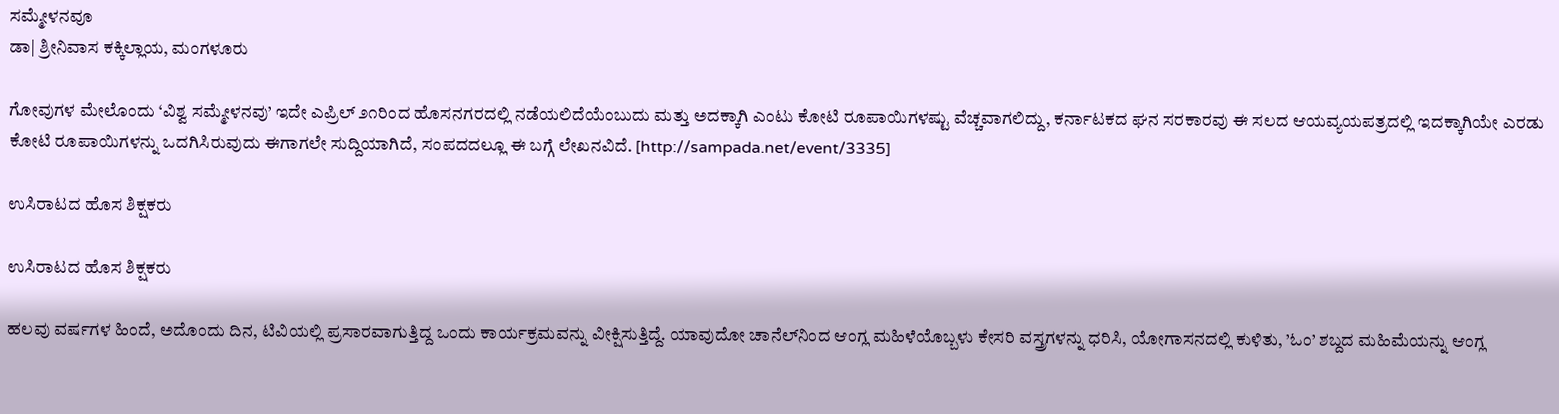ಸಮ್ಮೇಳನವೂ
ಡಾ| ಶ್ರೀನಿವಾಸ ಕಕ್ಕಿಲ್ಲಾಯ, ಮಂಗಳೂರು

ಗೋವುಗಳ ಮೇಲೊಂದು ‘ವಿಶ್ವ ಸಮ್ಮೇಳನವು’ ಇದೇ ಎಪ್ರಿಲ್ ೨೧ರಿಂದ ಹೊಸನಗರದಲ್ಲಿ ನಡೆಯಲಿದೆಯೆಂಬುದು ಮತ್ತು ಅದಕ್ಕಾಗಿ ಎಂಟು ಕೋಟಿ ರೂಪಾಯಿಗಳಷ್ಟು ವೆಚ್ಚವಾಗಲಿದ್ದು, ಕರ್ನಾಟಕದ ಘನ ಸರಕಾರವು ಈ ಸಲದ ಆಯವ್ಯಯಪತ್ರದಲ್ಲಿ ಇದಕ್ಕಾಗಿಯೇ ಎರಡು ಕೋಟಿ ರೂಪಾಯಿಗಳನ್ನು ಒದಗಿಸಿರುವುದು ಈಗಾಗಲೇ ಸುದ್ದಿಯಾಗಿದೆ, ಸಂಪದದಲ್ಲೂ ಈ ಬಗ್ಗೆ ಲೇಖನವಿದೆ. [http://sampada.net/event/3335]

ಉಸಿರಾಟದ ಹೊಸ ಶಿಕ್ಷಕರು

ಉಸಿರಾಟದ ಹೊಸ ಶಿಕ್ಷಕರು

ಹಲವು ವರ್ಷಗಳ ಹಿಂದೆ, ಅದೊಂದು ದಿನ, ಟಿವಿಯಲ್ಲಿ ಪ್ರಸಾರವಾಗುತ್ತಿದ್ದ ಒಂದು ಕಾರ್ಯಕ್ರಮವನ್ನು ವೀಕ್ಷಿಸುತ್ತಿದ್ದೆ. ಯಾವುದೋ ಚಾನೆಲ್‌ನಿಂದ ಆಂಗ್ಲ ಮಹಿಳೆಯೊಬ್ಬಳು ಕೇಸರಿ ವಸ್ತ್ರಗಳನ್ನು ಧರಿಸಿ, ಯೋಗಾಸನದಲ್ಲಿ ಕುಳಿತು, ’ಓಂ’ ಶಬ್ದದ ಮಹಿಮೆಯನ್ನು ಆಂಗ್ಲ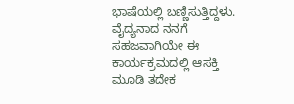ಭಾಷೆಯಲ್ಲಿ ಬಣ್ಣಿಸುತ್ತಿದ್ದಳು. ವೈದ್ಯನಾದ ನನಗೆ ಸಹಜವಾಗಿಯೇ ಈ ಕಾರ್ಯಕ್ರಮದಲ್ಲಿ ಆಸಕ್ತಿ ಮೂಡಿ ತದೇಕ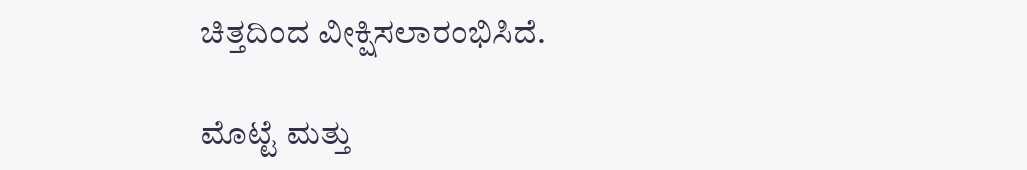ಚಿತ್ತದಿಂದ ವೀಕ್ಷಿಸಲಾರಂಭಿಸಿದೆ.

ಮೊಟ್ಟೆ ಮತ್ತು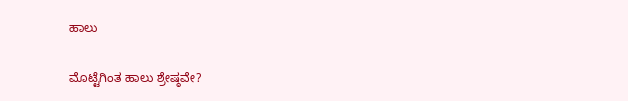ಹಾಲು

ಮೊಟ್ಟೆಗಿಂತ ಹಾಲು ಶ್ರೇಷ್ಠವೇ?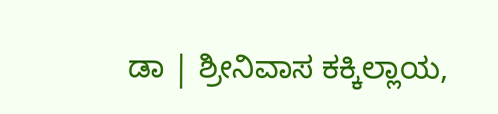ಡಾ | ಶ್ರೀನಿವಾಸ ಕಕ್ಕಿಲ್ಲಾಯ,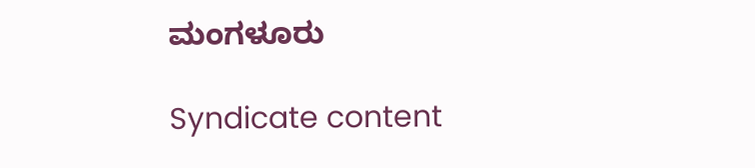ಮಂಗಳೂರು

Syndicate content